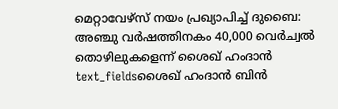മെറ്റാവേഴ്സ് നയം പ്രഖ്യാപിച്ച് ദുബൈ: അഞ്ചു വർഷത്തിനകം 40,000 വെർച്വൽ തൊഴിലുകളെന്ന് ശൈഖ് ഹംദാൻ
text_fieldsശൈഖ് ഹംദാൻ ബിൻ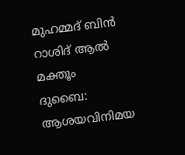മുഹമ്മദ് ബിൻ റാശിദ് ആൽ മക്തൂം
ദുബൈ: ആശയവിനിമയ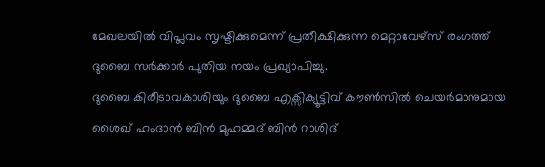മേഖലയിൽ വിപ്ലവം സൃഷ്ടിക്കുമെന്ന് പ്രതീക്ഷിക്കുന്ന മെറ്റാവേഴ്സ് രംഗത്ത് ദുബൈ സർക്കാർ പുതിയ നയം പ്രഖ്യാപിച്ചു.
ദുബൈ കിരീടാവകാശിയും ദുബൈ എക്സിക്യൂട്ടിവ് കൗൺസിൽ ചെയർമാനുമായ ശൈഖ് ഹംദാൻ ബിൻ മുഹമ്മദ് ബിൻ റാശിദ്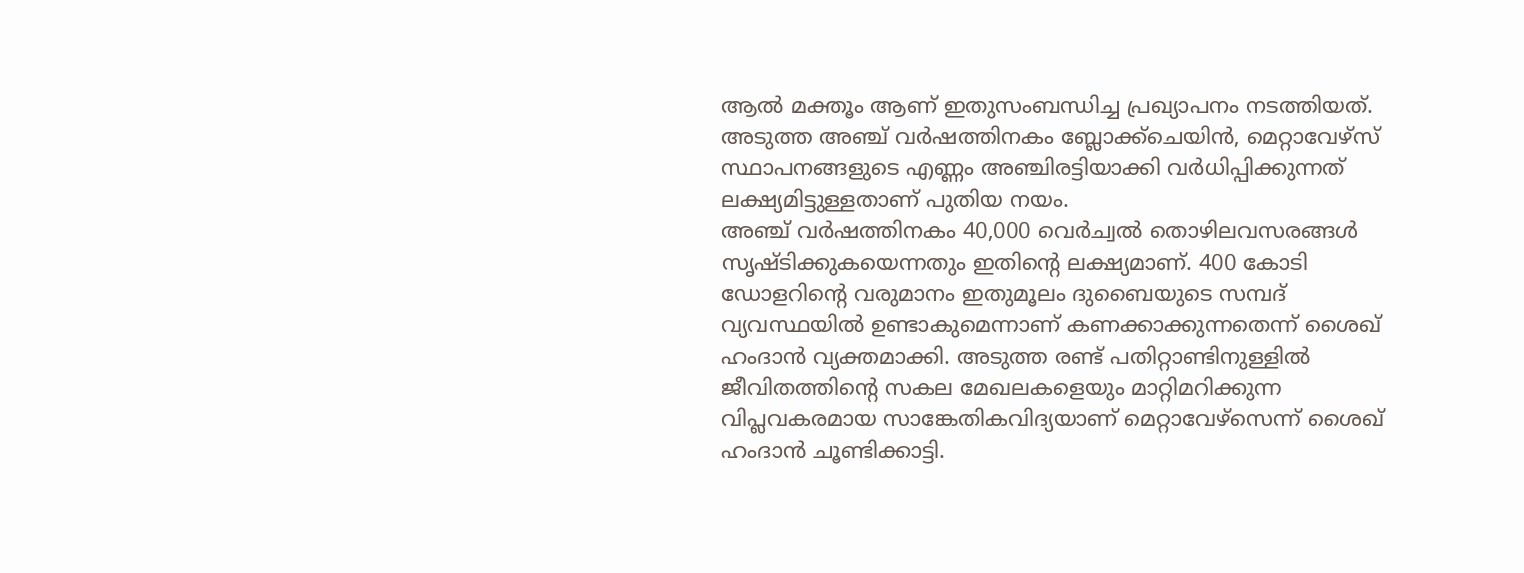ആൽ മക്തൂം ആണ് ഇതുസംബന്ധിച്ച പ്രഖ്യാപനം നടത്തിയത്. അടുത്ത അഞ്ച് വർഷത്തിനകം ബ്ലോക്ക്ചെയിൻ, മെറ്റാവേഴ്സ് സ്ഥാപനങ്ങളുടെ എണ്ണം അഞ്ചിരട്ടിയാക്കി വർധിപ്പിക്കുന്നത് ലക്ഷ്യമിട്ടുള്ളതാണ് പുതിയ നയം.
അഞ്ച് വർഷത്തിനകം 40,000 വെർച്വൽ തൊഴിലവസരങ്ങൾ സൃഷ്ടിക്കുകയെന്നതും ഇതിന്റെ ലക്ഷ്യമാണ്. 400 കോടി ഡോളറിന്റെ വരുമാനം ഇതുമൂലം ദുബൈയുടെ സമ്പദ് വ്യവസ്ഥയിൽ ഉണ്ടാകുമെന്നാണ് കണക്കാക്കുന്നതെന്ന് ശൈഖ് ഹംദാൻ വ്യക്തമാക്കി. അടുത്ത രണ്ട് പതിറ്റാണ്ടിനുള്ളിൽ ജീവിതത്തിന്റെ സകല മേഖലകളെയും മാറ്റിമറിക്കുന്ന വിപ്ലവകരമായ സാങ്കേതികവിദ്യയാണ് മെറ്റാവേഴ്സെന്ന് ശൈഖ് ഹംദാൻ ചൂണ്ടിക്കാട്ടി.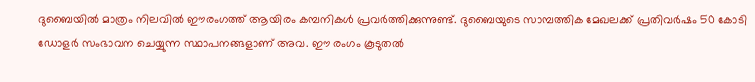ദുബൈയിൽ മാത്രം നിലവിൽ ഈരംഗത്ത് ആയിരം കമ്പനികൾ പ്രവർത്തിക്കുന്നുണ്ട്. ദുബൈയുടെ സാമ്പത്തിക മേഖലക്ക് പ്രതിവർഷം 50 കോടി ഡോളർ സംഭാവന ചെയ്യുന്ന സ്ഥാപനങ്ങളാണ് അവ. ഈ രംഗം കൂടുതൽ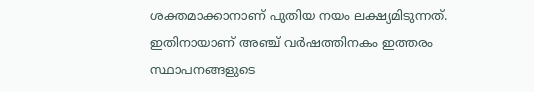ശക്തമാക്കാനാണ് പുതിയ നയം ലക്ഷ്യമിടുന്നത്. ഇതിനായാണ് അഞ്ച് വർഷത്തിനകം ഇത്തരം സ്ഥാപനങ്ങളുടെ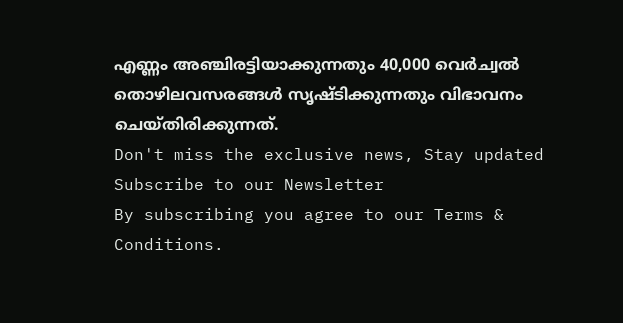എണ്ണം അഞ്ചിരട്ടിയാക്കുന്നതും 40,000 വെർച്വൽ തൊഴിലവസരങ്ങൾ സൃഷ്ടിക്കുന്നതും വിഭാവനം ചെയ്തിരിക്കുന്നത്.
Don't miss the exclusive news, Stay updated
Subscribe to our Newsletter
By subscribing you agree to our Terms & Conditions.